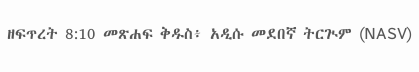ዘፍጥረት 8:10 መጽሐፍ ቅዱስ፥ አዲሱ መደበኛ ትርጒም (NASV)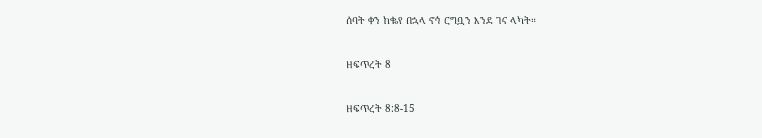ሰባት ቀን ከቈየ በኋላ ኖኅ ርግቧን እንደ ገና ላካት።

ዘፍጥረት 8

ዘፍጥረት 8:8-15